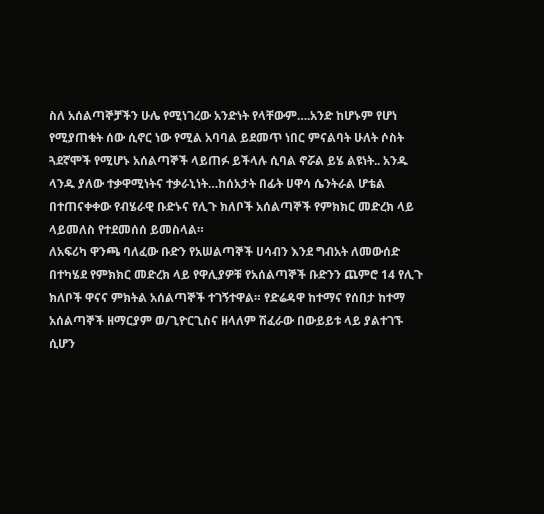ስለ አሰልጣኞቻችን ሁሌ የሚነገረው አንድነት የላቸውም….አንድ ከሆኑም የሆነ የሚያጠቁት ሰው ሲኖር ነው የሚል አባባል ይደመጥ ነበር ምናልባት ሁለት ሶስት ጓደኛሞች የሚሆኑ አሰልጣኞች ላይጠፉ ይችላሉ ሲባል ኖሯል ይሄ ልዩነት.. አንዱ ላንዱ ያለው ተቃዋሚነትና ተቃራኒነት…ከሰአታት በፊት ሀዋሳ ሴንትራል ሆቴል በተጠናቀቀው የብሄራዊ ቡድኑና የሊጉ ክለቦች አሰልጣኞች የምክክር መድረክ ላይ ላይመለስ የተደመሰሰ ይመስላል።
ለአፍሪካ ዋንጫ ባለፈው ቡድን የአሠልጣኞች ሀሳብን እንደ ግብአት ለመውሰድ በተካሄደ የምክክር መድረክ ላይ የዋሊያዎቹ የአሰልጣኞች ቡድንን ጨምሮ 14 የሊጉ ክለቦች ዋናና ምክትል አሰልጣኞች ተገኝተዋል። የድሬዳዋ ከተማና የሰበታ ከተማ አሰልጣኞች ዘማርያም ወ/ጊዮርጊስና ዘላለም ሽፈራው በውይይቱ ላይ ያልተገኙ ሲሆን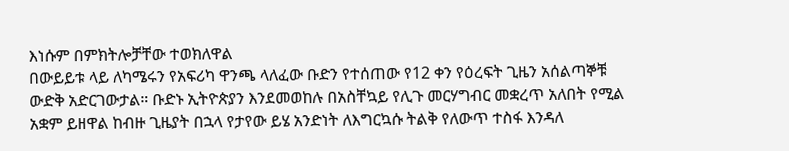እነሱም በምክትሎቻቸው ተወክለዋል
በውይይቱ ላይ ለካሜሩን የአፍሪካ ዋንጫ ላለፈው ቡድን የተሰጠው የ12 ቀን የዕረፍት ጊዜን አሰልጣኞቹ ውድቅ አድርገውታል። ቡድኑ ኢትዮጵያን እንደመወከሉ በአስቸኳይ የሊጉ መርሃግብር መቋረጥ አለበት የሚል አቋም ይዘዋል ከብዙ ጊዜያት በኋላ የታየው ይሄ አንድነት ለእግርኳሱ ትልቅ የለውጥ ተስፋ እንዳለ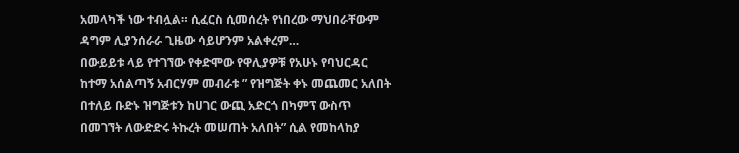አመላካች ነው ተብሏል። ሲፈርስ ሲመሰረት የነበረው ማህበራቸውም ዳግም ሊያንሰራራ ጊዜው ሳይሆንም አልቀረም…
በውይይቱ ላይ የተገኘው የቀድሞው የዋሊያዎቹ የአሁኑ የባህርዳር ከተማ አሰልጣኝ አብርሃም መብራቱ ” የዝግጅት ቀኑ መጨመር አለበት በተለይ ቡድኑ ዝግጅቱን ከሀገር ውጪ አድርጎ በካምፕ ውስጥ በመገኘት ለውድድሩ ትኩረት መሠጠት አለበት” ሲል የመከላከያ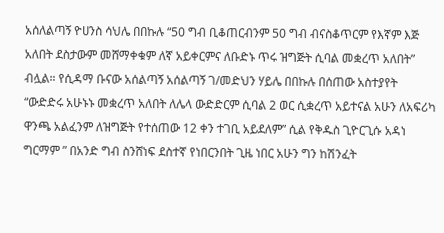አሰለልጣኝ ዮሀንስ ሳህሌ በበኩሉ “50 ግብ ቢቆጠርብንም 50 ግብ ብናስቆጥርም የእኛም እጅ አለበት ደስታውም መሸማቀቁም ለኛ አይቀርምና ለቡድኑ ጥሩ ዝግጅት ሲባል መቋረጥ አለበት” ብሏል። የሲዳማ ቡናው አሰልጣኝ አሰልጣኝ ገ/መድህን ሃይሌ በበኩሉ በሰጠው አስተያየት “ውድድሩ አሁኑኑ መቋረጥ አለበት ለሌላ ውድድርም ሲባል 2 ወር ሲቋረጥ አይተናል አሁን ለአፍሪካ ዋንጫ አልፈንም ለዝግጅት የተሰጠው 12 ቀን ተገቢ አይደለም” ሲል የቅዱስ ጊዮርጊሱ አዳነ ግርማም ” በአንድ ግብ ስንሸነፍ ደስተኛ የነበርንበት ጊዜ ነበር አሁን ግን ከሽንፈት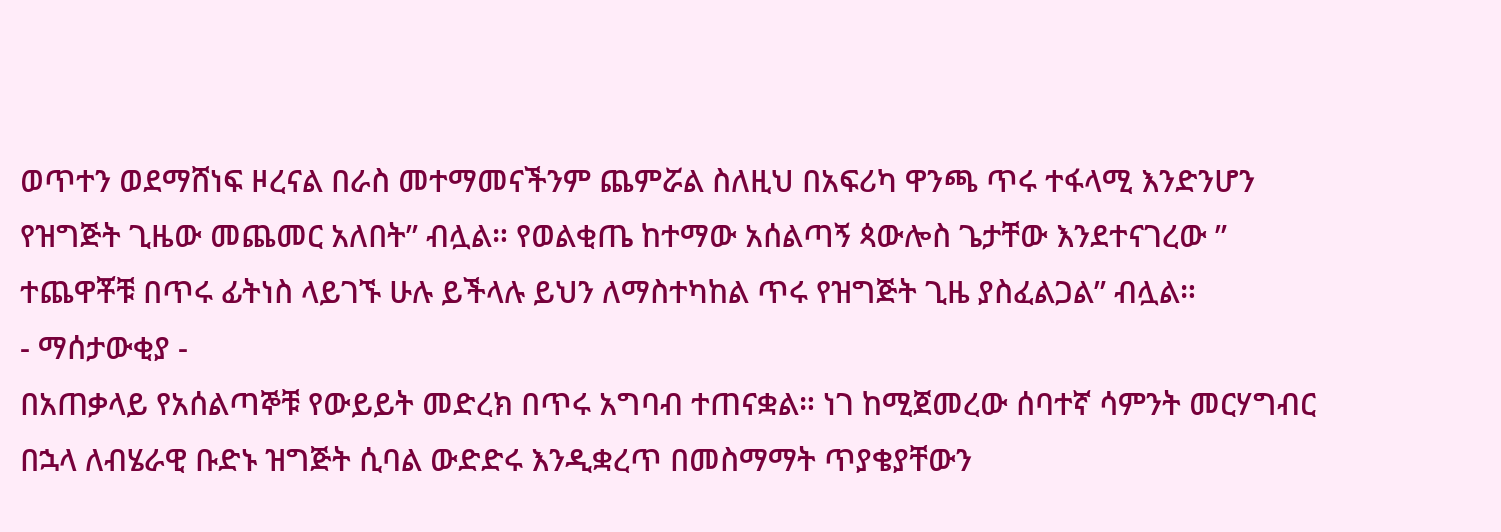ወጥተን ወደማሸነፍ ዞረናል በራስ መተማመናችንም ጨምሯል ስለዚህ በአፍሪካ ዋንጫ ጥሩ ተፋላሚ እንድንሆን የዝግጅት ጊዜው መጨመር አለበት” ብሏል። የወልቂጤ ከተማው አሰልጣኝ ጳውሎስ ጌታቸው እንደተናገረው ” ተጨዋቾቹ በጥሩ ፊትነስ ላይገኙ ሁሉ ይችላሉ ይህን ለማስተካከል ጥሩ የዝግጅት ጊዜ ያስፈልጋል” ብሏል።
- ማሰታውቂያ -
በአጠቃላይ የአሰልጣኞቹ የውይይት መድረክ በጥሩ አግባብ ተጠናቋል። ነገ ከሚጀመረው ሰባተኛ ሳምንት መርሃግብር በኋላ ለብሄራዊ ቡድኑ ዝግጅት ሲባል ውድድሩ እንዲቋረጥ በመስማማት ጥያቄያቸውን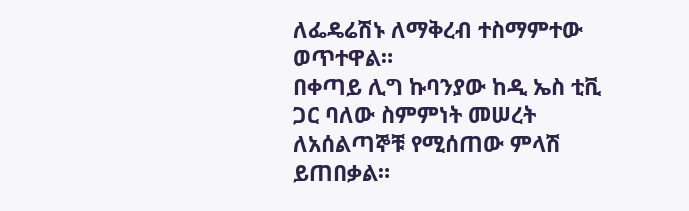ለፌዴሬሽኑ ለማቅረብ ተስማምተው ወጥተዋል።
በቀጣይ ሊግ ኩባንያው ከዲ ኤስ ቲቪ ጋር ባለው ስምምነት መሠረት ለአሰልጣኞቹ የሚሰጠው ምላሽ ይጠበቃል።